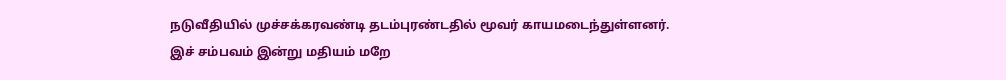நடுவீதியில் முச்சக்கரவண்டி தடம்புரண்டதில் மூவர் காயமடைந்துள்ளனர்.
இச் சம்பவம் இன்று மதியம் மறே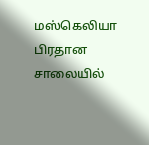மஸ்கெலியா பிரதான சாலையில்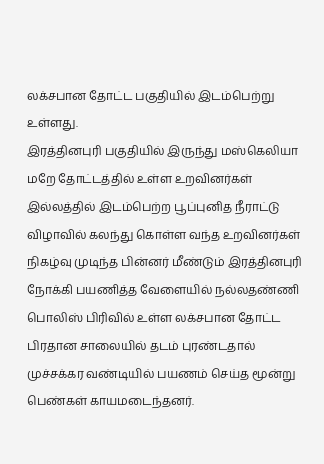லக்சபான தோட்ட பகுதியில் இடம்பெற்று உள்ளது.
இரத்தினபுரி பகுதியில் இருந்து மஸ்கெலியா மறே தோட்டத்தில் உள்ள உறவினர்கள் இல்லத்தில் இடம்பெற்ற பூப்புனித நீராட்டு விழாவில் கலந்து கொள்ள வந்த உறவினர்கள் நிகழ்வு முடிந்த பின்னர் மீண்டும் இரத்தினபுரி நோக்கி பயணித்த வேளையில் நல்லதண்ணி பொலிஸ் பிரிவில் உள்ள லக்சபான தோட்ட பிரதான சாலையில் தடம் புரண்டதால் முச்சக்கர வண்டியில் பயணம் செய்த மூன்று பெண்கள் காயமடைந்தனர்.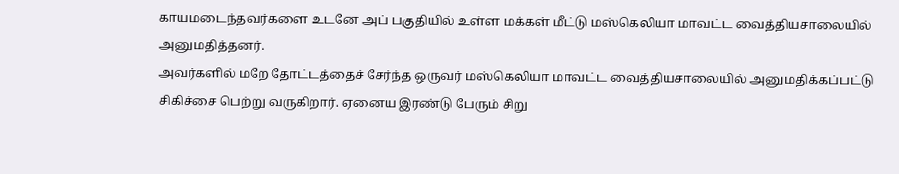காயமடைந்தவர்களை உடனே அப் பகுதியில் உள்ள மக்கள் மீட்டு மஸ்கெலியா மாவட்ட வைத்தியசாலையில் அனுமதித்தனர்.
அவர்களில் மறே தோட்டத்தைச் சேர்ந்த ஒருவர் மஸ்கெலியா மாவட்ட வைத்தியசாலையில் அனுமதிக்கப்பட்டு சிகிச்சை பெற்று வருகிறார். ஏனைய இரண்டு பேரும் சிறு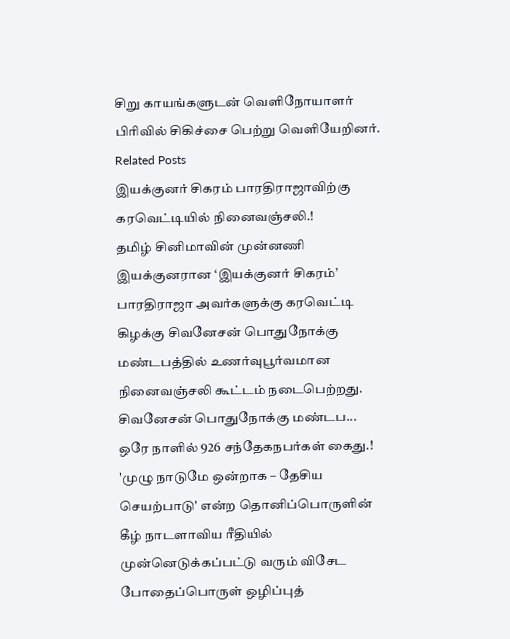சிறு காயங்களுடன் வெளிநோயாளர் பிரிவில் சிகிச்சை பெற்று வெளியேறினர்.
Related Posts
இயக்குனர் சிகரம் பாரதிராஜாவிற்கு கரவெட்டியில் நினைவஞ்சலி.!
தமிழ் சினிமாவின் முன்னணி இயக்குனரான ‘இயக்குனர் சிகரம்’ பாரதிராஜா அவர்களுக்கு கரவெட்டி கிழக்கு சிவனேசன் பொதுநோக்கு மண்டபத்தில் உணர்வுபூர்வமான நினைவஞ்சலி கூட்டம் நடைபெற்றது. சிவனேசன் பொதுநோக்கு மண்டப...
ஒரே நாளில் 926 சந்தேகநபர்கள் கைது.!
'முழு நாடுமே ஒன்றாக – தேசிய செயற்பாடு' என்ற தொனிப்பொருளின் கீழ் நாடளாவிய ரீதியில் முன்னெடுக்கப்பட்டு வரும் விசேட போதைப்பொருள் ஒழிப்புத்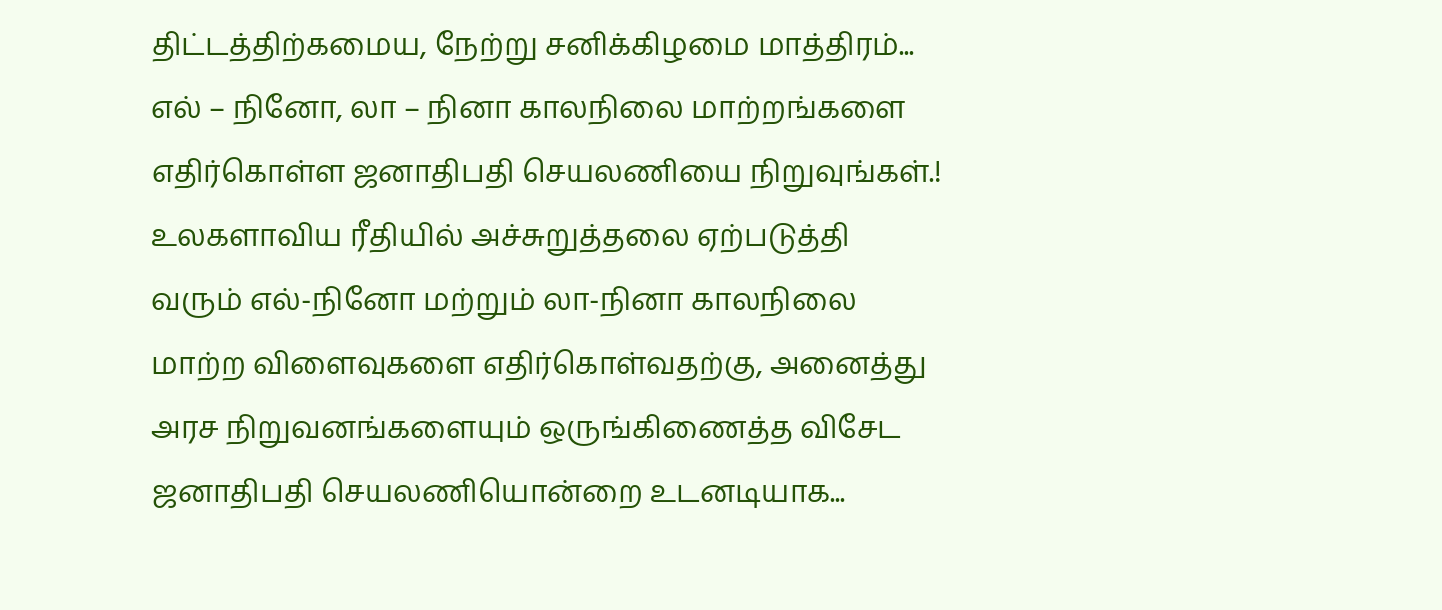திட்டத்திற்கமைய, நேற்று சனிக்கிழமை மாத்திரம்...
எல் – நினோ, லா – நினா காலநிலை மாற்றங்களை எதிர்கொள்ள ஜனாதிபதி செயலணியை நிறுவுங்கள்.!
உலகளாவிய ரீதியில் அச்சுறுத்தலை ஏற்படுத்தி வரும் எல்-நினோ மற்றும் லா-நினா காலநிலை மாற்ற விளைவுகளை எதிர்கொள்வதற்கு, அனைத்து அரச நிறுவனங்களையும் ஒருங்கிணைத்த விசேட ஜனாதிபதி செயலணியொன்றை உடனடியாக...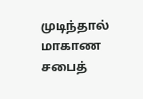முடிந்தால் மாகாண சபைத்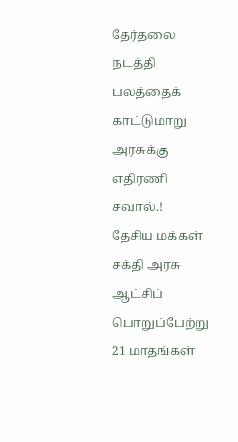தேர்தலை நடத்தி பலத்தைக் காட்டுமாறு அரசுக்கு எதிரணி சவால்.!
தேசிய மக்கள் சக்தி அரசு ஆட்சிப் பொறுப்பேற்று 21 மாதங்கள்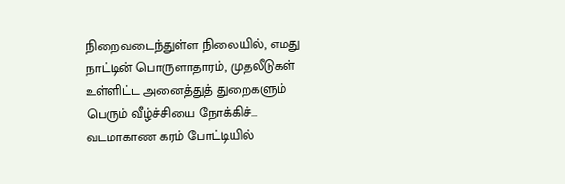நிறைவடைந்துள்ள நிலையில், எமது நாட்டின் பொருளாதாரம், முதலீடுகள் உள்ளிட்ட அனைத்துத் துறைகளும் பெரும் வீழ்ச்சியை நோக்கிச்...
வடமாகாண கரம் போட்டியில்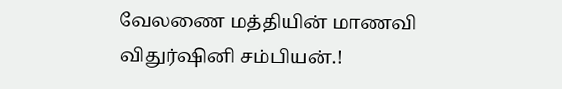வேலணை மத்தியின் மாணவி விதுர்ஷினி சம்பியன்.!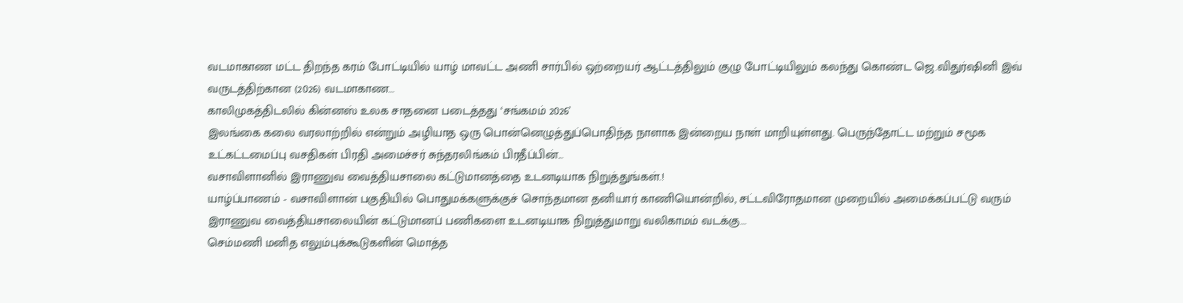வடமாகாண மட்ட திறந்த கரம் போட்டியில் யாழ் மாவட்ட அணி சார்பில் ஒற்றையர் ஆட்டத்திலும் குழு போட்டியிலும் கலந்து கொண்ட ஜெ.விதுர்ஷினி இவ் வருடத்திற்கான (2026) வடமாகாண...
காலிமுகத்திடலில் கின்னஸ் உலக சாதனை படைத்தது ‘சங்கமம் 2026’
இலங்கை கலை வரலாற்றில் என்றும் அழியாத ஒரு பொன்னெழுத்துப்பொதிந்த நாளாக இன்றைய நாள் மாறியுள்ளது. பெருந்தோட்ட மற்றும் சமூக உட்கட்டமைப்பு வசதிகள் பிரதி அமைச்சர் சுந்தரலிங்கம் பிரதீப்பின்...
வசாவிளானில் இராணுவ வைத்தியசாலை கட்டுமானத்தை உடனடியாக நிறுத்துங்கள்.!
யாழ்ப்பாணம் - வசாவிளான் பகுதியில் பொதுமக்களுக்குச் சொந்தமான தனியார் காணியொன்றில், சட்டவிரோதமான முறையில் அமைக்கப்பட்டு வரும் இராணுவ வைத்தியசாலையின் கட்டுமானப் பணிகளை உடனடியாக நிறுத்துமாறு வலிகாமம் வடக்கு...
செம்மணி மனித எலும்புக்கூடுகளின் மொத்த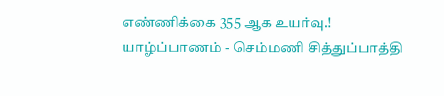எண்ணிக்கை 355 ஆக உயர்வு.!
யாழ்ப்பாணம் - செம்மணி சித்துப்பாத்தி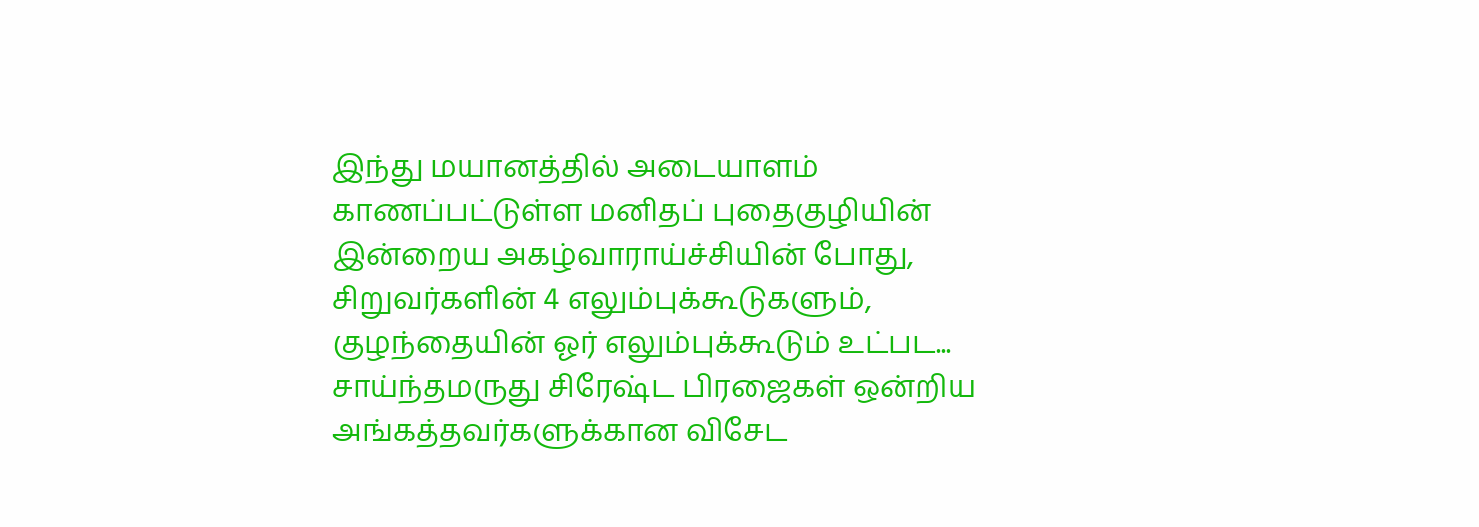இந்து மயானத்தில் அடையாளம் காணப்பட்டுள்ள மனிதப் புதைகுழியின் இன்றைய அகழ்வாராய்ச்சியின் போது, சிறுவர்களின் 4 எலும்புக்கூடுகளும், குழந்தையின் ஓர் எலும்புக்கூடும் உட்பட...
சாய்ந்தமருது சிரேஷ்ட பிரஜைகள் ஒன்றிய அங்கத்தவர்களுக்கான விசேட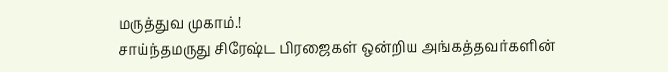மருத்துவ முகாம்.!
சாய்ந்தமருது சிரேஷ்ட பிரஜைகள் ஒன்றிய அங்கத்தவர்களின்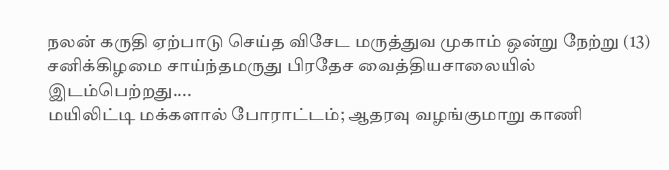நலன் கருதி ஏற்பாடு செய்த விசேட மருத்துவ முகாம் ஒன்று நேற்று (13) சனிக்கிழமை சாய்ந்தமருது பிரதேச வைத்தியசாலையில் இடம்பெற்றது....
மயிலிட்டி மக்களால் போராட்டம்; ஆதரவு வழங்குமாறு காணி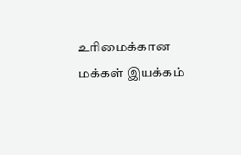உரிமைக்கான மக்கள் இயக்கம்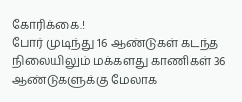கோரிக்கை.!
போர் முடிந்து 16 ஆண்டுகள் கடந்த நிலையிலும் மக்களது காணிகள் 36 ஆண்டுகளுக்கு மேலாக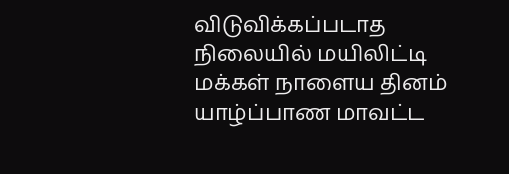விடுவிக்கப்படாத நிலையில் மயிலிட்டி மக்கள் நாளைய தினம் யாழ்ப்பாண மாவட்ட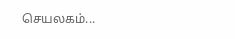செயலகம்...